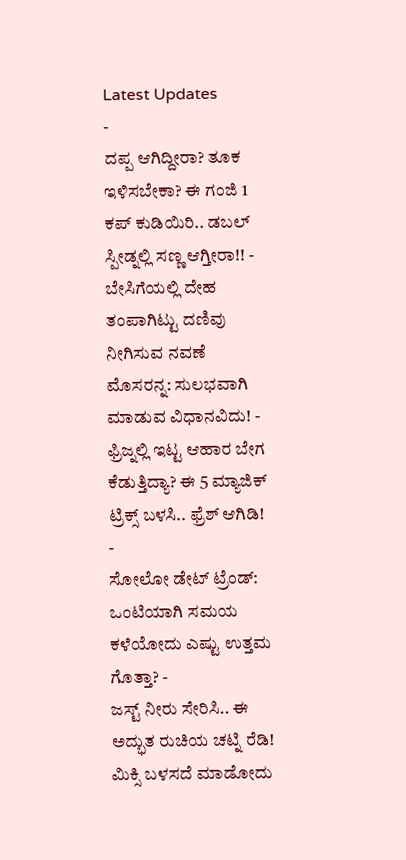Latest Updates
-
ದಪ್ಪ ಆಗಿದ್ದೀರಾ? ತೂಕ ಇಳಿಸಬೇಕಾ? ಈ ಗಂಜಿ 1 ಕಪ್ ಕುಡಿಯಿರಿ.. ಡಬಲ್ ಸ್ಪೀಡ್ನಲ್ಲಿ ಸಣ್ಣ ಆಗ್ತೀರಾ!! -
ಬೇಸಿಗೆಯಲ್ಲಿ ದೇಹ ತಂಪಾಗಿಟ್ಟು ದಣಿವು ನೀಗಿಸುವ ನವಣೆ ಮೊಸರನ್ನ: ಸುಲಭವಾಗಿ ಮಾಡುವ ವಿಧಾನವಿದು! -
ಫ್ರಿಜ್ನಲ್ಲಿ ಇಟ್ಟ ಆಹಾರ ಬೇಗ ಕೆಡುತ್ತಿದ್ಯಾ? ಈ 5 ಮ್ಯಾಜಿಕ್ ಟ್ರಿಕ್ಸ್ ಬಳಸಿ.. ಫ್ರೆಶ್ ಆಗಿಡಿ! -
ಸೋಲೋ ಡೇಟ್ ಟ್ರೆಂಡ್: ಒಂಟಿಯಾಗಿ ಸಮಯ ಕಳೆಯೋದು ಎಷ್ಟು ಉತ್ತಮ ಗೊತ್ತಾ? -
ಜಸ್ಟ್ ನೀರು ಸೇರಿಸಿ.. ಈ ಅದ್ಭುತ ರುಚಿಯ ಚಟ್ನಿ ರೆಡಿ! ಮಿಕ್ಸಿ ಬಳಸದೆ ಮಾಡೋದು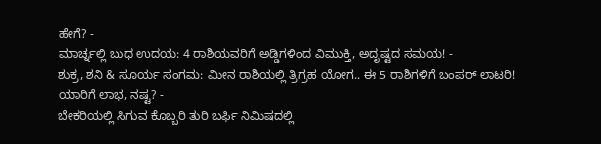ಹೇಗೆ? -
ಮಾರ್ಚ್ನಲ್ಲಿ ಬುಧ ಉದಯ: 4 ರಾಶಿಯವರಿಗೆ ಅಡ್ಡಿಗಳಿಂದ ವಿಮುಕ್ತಿ, ಅದೃಷ್ಟದ ಸಮಯ! -
ಶುಕ್ರ, ಶನಿ & ಸೂರ್ಯ ಸಂಗಮ: ಮೀನ ರಾಶಿಯಲ್ಲಿ ತ್ರಿಗ್ರಹ ಯೋಗ.. ಈ 5 ರಾಶಿಗಳಿಗೆ ಬಂಪರ್ ಲಾಟರಿ! ಯಾರಿಗೆ ಲಾಭ, ನಷ್ಟ? -
ಬೇಕರಿಯಲ್ಲಿ ಸಿಗುವ ಕೊಬ್ಬರಿ ತುರಿ ಬರ್ಫಿ ನಿಮಿಷದಲ್ಲಿ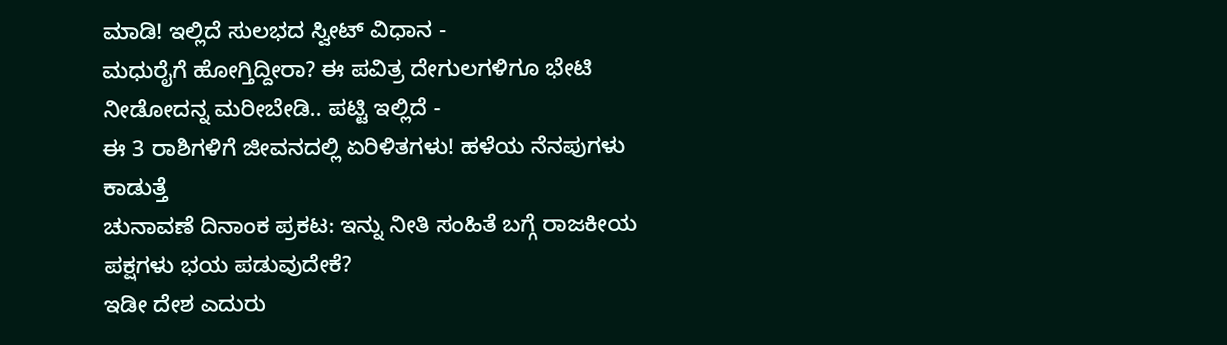ಮಾಡಿ! ಇಲ್ಲಿದೆ ಸುಲಭದ ಸ್ವೀಟ್ ವಿಧಾನ -
ಮಧುರೈಗೆ ಹೋಗ್ತಿದ್ದೀರಾ? ಈ ಪವಿತ್ರ ದೇಗುಲಗಳಿಗೂ ಭೇಟಿ ನೀಡೋದನ್ನ ಮರೀಬೇಡಿ.. ಪಟ್ಟಿ ಇಲ್ಲಿದೆ -
ಈ 3 ರಾಶಿಗಳಿಗೆ ಜೀವನದಲ್ಲಿ ಏರಿಳಿತಗಳು! ಹಳೆಯ ನೆನಪುಗಳು ಕಾಡುತ್ತೆ
ಚುನಾವಣೆ ದಿನಾಂಕ ಪ್ರಕಟ: ಇನ್ನು ನೀತಿ ಸಂಹಿತೆ ಬಗ್ಗೆ ರಾಜಕೀಯ ಪಕ್ಷಗಳು ಭಯ ಪಡುವುದೇಕೆ?
ಇಡೀ ದೇಶ ಎದುರು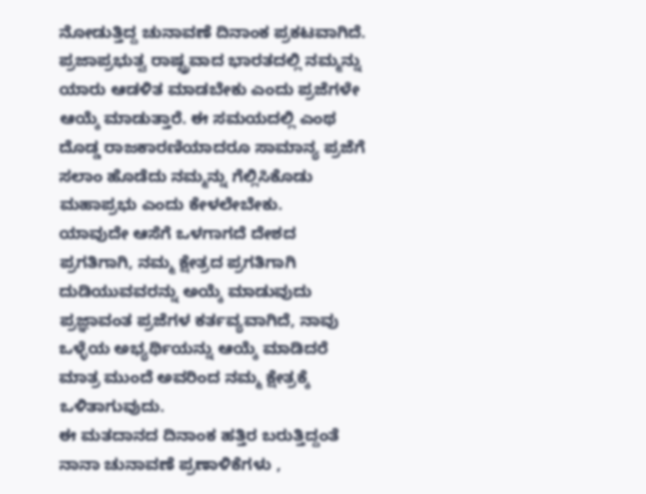ನೋಡುತ್ತಿದ್ದ ಚುನಾವಣೆ ದಿನಾಂಕ ಪ್ರಕಟವಾಗಿದೆ. ಪ್ರಜಾಪ್ರಭುತ್ವ ರಾಷ್ಟ್ರವಾದ ಭಾರತದಲ್ಲಿ ನಮ್ಮನ್ನು ಯಾರು ಆಡಳಿತ ಮಾಡಬೇಕು ಎಂದು ಪ್ರಜೆಗಳೇ ಆಯ್ಕೆ ಮಾಡುತ್ತಾರೆ. ಈ ಸಮಯದಲ್ಲಿ ಎಂಥ ದೊಡ್ಡ ರಾಜಕಾರಣಿಯಾದರೂ ಸಾಮಾನ್ಯ ಪ್ರಜೆಗೆ ಸಲಾಂ ಹೊಡೆದು ನಮ್ಮನ್ನು ಗೆಲ್ಲಿಸಿಕೊಡು ಮಹಾಪ್ರಭು ಎಂದು ಕೇಳಲೇಬೇಕು.
ಯಾವುದೇ ಆಸೆಗೆ ಒಳಗಾಗದೆ ದೇಶದ ಪ್ರಗತಿಗಾಗಿ, ನಮ್ಮ ಕ್ಷೇತ್ರದ ಪ್ರಗತಿಗಾಗಿ ದುಡಿಯುವವರನ್ನು ಅಯ್ಕೆ ಮಾಡುವುದು ಪ್ರಜ್ಞಾವಂತ ಪ್ರಜೆಗಳ ಕರ್ತವ್ಯವಾಗಿದೆ, ನಾವು ಒಳ್ಳೆಯ ಅಭ್ಯರ್ಥಿಯನ್ನು ಆಯ್ಕೆ ಮಾಡಿದರೆ ಮಾತ್ರ ಮುಂದೆ ಅವರಿಂದ ನಮ್ಮ ಕ್ಷೇತ್ರಕ್ಕೆ ಒಳಿತಾಗುವುದು.
ಈ ಮತದಾನದ ದಿನಾಂಕ ಹತ್ತಿರ ಬರುತ್ತಿದ್ದಂತೆ ನಾನಾ ಚುನಾವಣೆ ಪ್ರಣಾಳಿಕೆಗಳು ,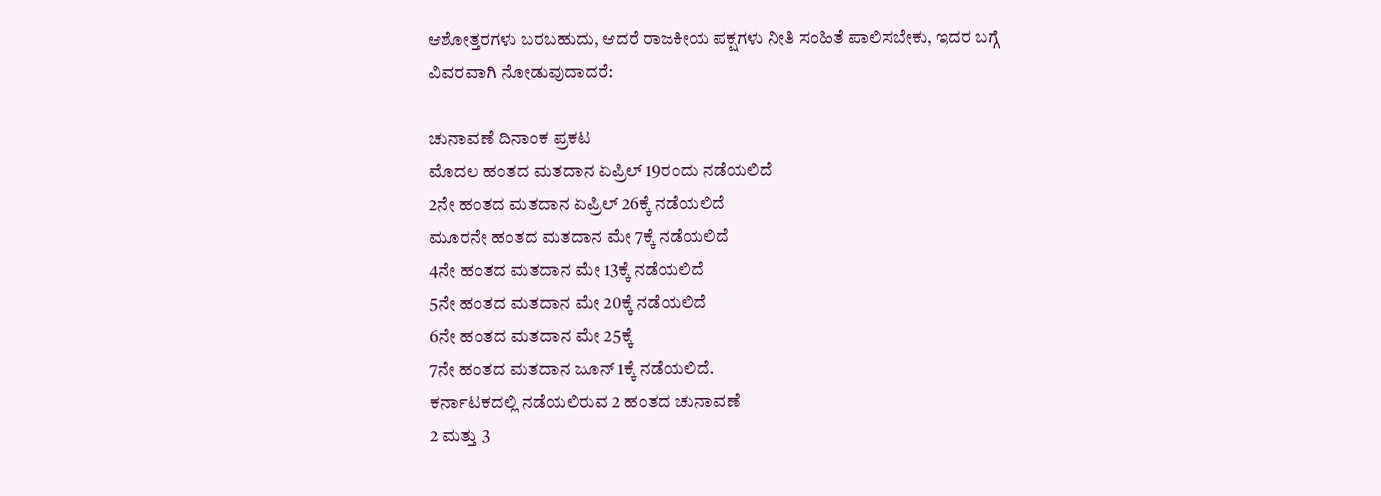ಆಶೋತ್ತರಗಳು ಬರಬಹುದು, ಆದರೆ ರಾಜಕೀಯ ಪಕ್ಷಗಳು ನೀತಿ ಸಂಹಿತೆ ಪಾಲಿಸಬೇಕು, ಇದರ ಬಗ್ಗೆ ವಿವರವಾಗಿ ನೋಡುವುದಾದರೆ:

ಚುನಾವಣೆ ದಿನಾಂಕ ಪ್ರಕಟ
ಮೊದಲ ಹಂತದ ಮತದಾನ ಏಪ್ರಿಲ್ 19ರಂದು ನಡೆಯಲಿದೆ
2ನೇ ಹಂತದ ಮತದಾನ ಏಪ್ರಿಲ್ 26ಕ್ಕೆ ನಡೆಯಲಿದೆ
ಮೂರನೇ ಹಂತದ ಮತದಾನ ಮೇ 7ಕ್ಕೆ ನಡೆಯಲಿದೆ
4ನೇ ಹಂತದ ಮತದಾನ ಮೇ 13ಕ್ಕೆ ನಡೆಯಲಿದೆ
5ನೇ ಹಂತದ ಮತದಾನ ಮೇ 20ಕ್ಕೆ ನಡೆಯಲಿದೆ
6ನೇ ಹಂತದ ಮತದಾನ ಮೇ 25ಕ್ಕೆ
7ನೇ ಹಂತದ ಮತದಾನ ಜೂನ್ 1ಕ್ಕೆ ನಡೆಯಲಿದೆ.
ಕರ್ನಾಟಕದಲ್ಲಿ ನಡೆಯಲಿರುವ 2 ಹಂತದ ಚುನಾವಣೆ
2 ಮತ್ತು 3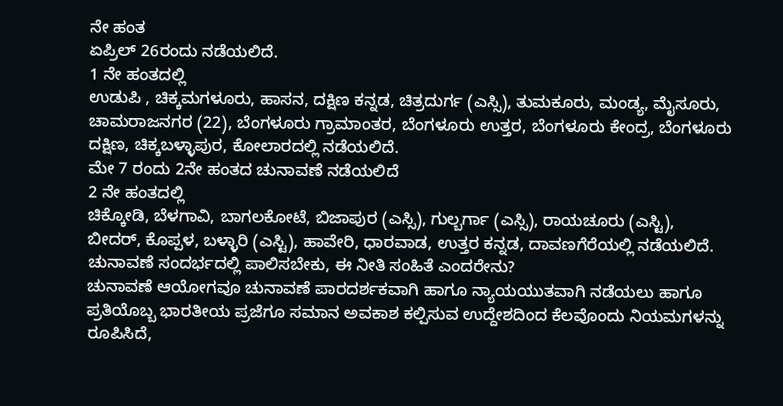ನೇ ಹಂತ
ಏಪ್ರಿಲ್ 26ರಂದು ನಡೆಯಲಿದೆ.
1 ನೇ ಹಂತದಲ್ಲಿ
ಉಡುಪಿ , ಚಿಕ್ಕಮಗಳೂರು, ಹಾಸನ, ದಕ್ಷಿಣ ಕನ್ನಡ, ಚಿತ್ರದುರ್ಗ (ಎಸ್ಸಿ), ತುಮಕೂರು, ಮಂಡ್ಯ, ಮೈಸೂರು, ಚಾಮರಾಜನಗರ (22), ಬೆಂಗಳೂರು ಗ್ರಾಮಾಂತರ, ಬೆಂಗಳೂರು ಉತ್ತರ, ಬೆಂಗಳೂರು ಕೇಂದ್ರ, ಬೆಂಗಳೂರು ದಕ್ಷಿಣ, ಚಿಕ್ಕಬಳ್ಳಾಪುರ, ಕೋಲಾರದಲ್ಲಿ ನಡೆಯಲಿದೆ.
ಮೇ 7 ರಂದು 2ನೇ ಹಂತದ ಚುನಾವಣೆ ನಡೆಯಲಿದೆ
2 ನೇ ಹಂತದಲ್ಲಿ
ಚಿಕ್ಕೋಡಿ, ಬೆಳಗಾವಿ, ಬಾಗಲಕೋಟೆ, ಬಿಜಾಪುರ (ಎಸ್ಸಿ), ಗುಲ್ಬರ್ಗಾ (ಎಸ್ಸಿ), ರಾಯಚೂರು (ಎಸ್ಟಿ), ಬೀದರ್, ಕೊಪ್ಪಳ, ಬಳ್ಳಾರಿ (ಎಸ್ಟಿ), ಹಾವೇರಿ, ಧಾರವಾಡ, ಉತ್ತರ ಕನ್ನಡ, ದಾವಣಗೆರೆಯಲ್ಲಿ ನಡೆಯಲಿದೆ.
ಚುನಾವಣೆ ಸಂದರ್ಭದಲ್ಲಿ ಪಾಲಿಸಬೇಕು, ಈ ನೀತಿ ಸಂಹಿತೆ ಎಂದರೇನು?
ಚುನಾವಣೆ ಆಯೋಗವೂ ಚುನಾವಣೆ ಪಾರದರ್ಶಕವಾಗಿ ಹಾಗೂ ನ್ಯಾಯಯುತವಾಗಿ ನಡೆಯಲು ಹಾಗೂ ಪ್ರತಿಯೊಬ್ಬ ಭಾರತೀಯ ಪ್ರಜೆಗೂ ಸಮಾನ ಅವಕಾಶ ಕಲ್ಪಿಸುವ ಉದ್ದೇಶದಿಂದ ಕೆಲವೊಂದು ನಿಯಮಗಳನ್ನು ರೂಪಿಸಿದೆ,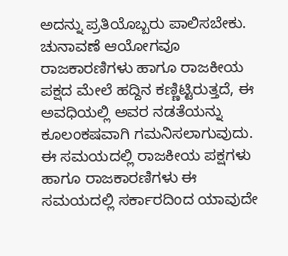ಅದನ್ನು ಪ್ರತಿಯೊಬ್ಬರು ಪಾಲಿಸಬೇಕು.
ಚುನಾವಣೆ ಆಯೋಗವೂ ರಾಜಕಾರಣಿಗಳು ಹಾಗೂ ರಾಜಕೀಯ ಪಕ್ಷದ ಮೇಲೆ ಹದ್ದಿನ ಕಣ್ಣಿಟ್ಟಿರುತ್ತದೆ, ಈ ಅವಧಿಯಲ್ಲಿ ಅವರ ನಡತೆಯನ್ನು ಕೂಲಂಕಷವಾಗಿ ಗಮನಿಸಲಾಗುವುದು. ಈ ಸಮಯದಲ್ಲಿ ರಾಜಕೀಯ ಪಕ್ಷಗಳು ಹಾಗೂ ರಾಜಕಾರಣಿಗಳು ಈ ಸಮಯದಲ್ಲಿ ಸರ್ಕಾರದಿಂದ ಯಾವುದೇ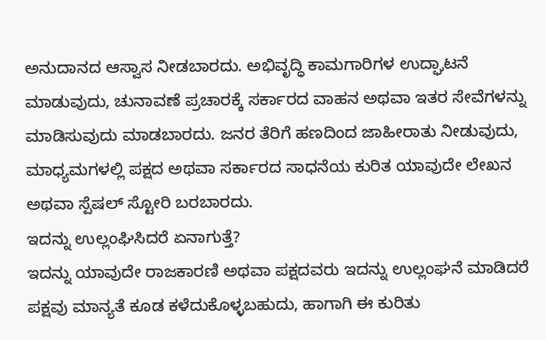ಅನುದಾನದ ಆಸ್ವಾಸ ನೀಡಬಾರದು. ಅಭಿವೃದ್ಧಿ ಕಾಮಗಾರಿಗಳ ಉದ್ಘಾಟನೆ ಮಾಡುವುದು, ಚುನಾವಣೆ ಪ್ರಚಾರಕ್ಕೆ ಸರ್ಕಾರದ ವಾಹನ ಅಥವಾ ಇತರ ಸೇವೆಗಳನ್ನು ಮಾಡಿಸುವುದು ಮಾಡಬಾರದು. ಜನರ ತೆರಿಗೆ ಹಣದಿಂದ ಜಾಹೀರಾತು ನೀಡುವುದು, ಮಾಧ್ಯಮಗಳಲ್ಲಿ ಪಕ್ಷದ ಅಥವಾ ಸರ್ಕಾರದ ಸಾಧನೆಯ ಕುರಿತ ಯಾವುದೇ ಲೇಖನ ಅಥವಾ ಸ್ಪೆಷಲ್ ಸ್ಟೋರಿ ಬರಬಾರದು.
ಇದನ್ನು ಉಲ್ಲಂಘಿಸಿದರೆ ಏನಾಗುತ್ತೆ?
ಇದನ್ನು ಯಾವುದೇ ರಾಜಕಾರಣಿ ಅಥವಾ ಪಕ್ಷದವರು ಇದನ್ನು ಉಲ್ಲಂಘನೆ ಮಾಡಿದರೆ ಪಕ್ಷವು ಮಾನ್ಯತೆ ಕೂಡ ಕಳೆದುಕೊಳ್ಳಬಹುದು, ಹಾಗಾಗಿ ಈ ಕುರಿತು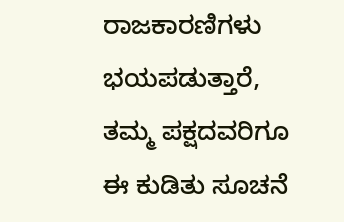ರಾಜಕಾರಣಿಗಳು ಭಯಪಡುತ್ತಾರೆ, ತಮ್ಮ ಪಕ್ಷದವರಿಗೂ ಈ ಕುಡಿತು ಸೂಚನೆ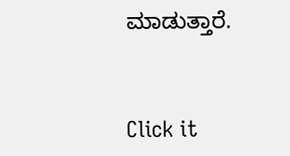ಮಾಡುತ್ತಾರೆ.



Click it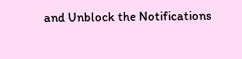and Unblock the Notifications